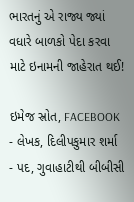ભારતનું એ રાજ્ય જ્યાં વધારે બાળકો પેદા કરવા માટે ઇનામની જાહેરાત થઈ!

ઇમેજ સ્રોત, FACEBOOK
- લેખક, દિલીપકુમાર શર્મા
- પદ, ગુવાહાટીથી બીબીસી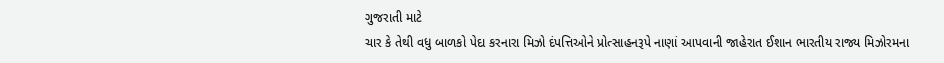ગુજરાતી માટે
ચાર કે તેથી વધુ બાળકો પેદા કરનારા મિઝો દંપત્તિઓને પ્રોત્સાહનરૂપે નાણાં આપવાની જાહેરાત ઈશાન ભારતીય રાજ્ય મિઝોરમના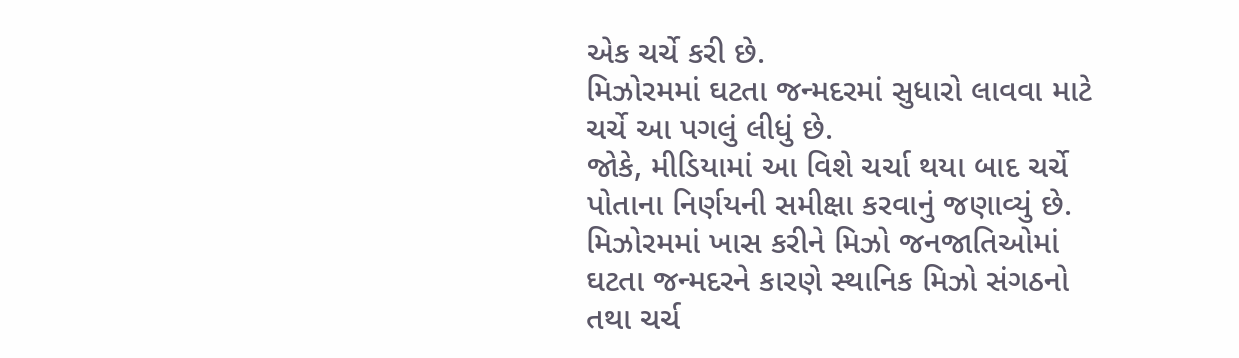એક ચર્ચે કરી છે.
મિઝોરમમાં ઘટતા જન્મદરમાં સુધારો લાવવા માટે ચર્ચે આ પગલું લીધું છે.
જોકે, મીડિયામાં આ વિશે ચર્ચા થયા બાદ ચર્ચે પોતાના નિર્ણયની સમીક્ષા કરવાનું જણાવ્યું છે.
મિઝોરમમાં ખાસ કરીને મિઝો જનજાતિઓમાં ઘટતા જન્મદરને કારણે સ્થાનિક મિઝો સંગઠનો તથા ચર્ચ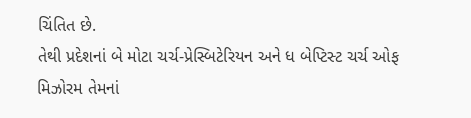ચિંતિત છે.
તેથી પ્રદેશનાં બે મોટા ચર્ચ-પ્રેસ્બિટેરિયન અને ધ બેપ્ટિસ્ટ ચર્ચ ઓફ મિઝોરમ તેમનાં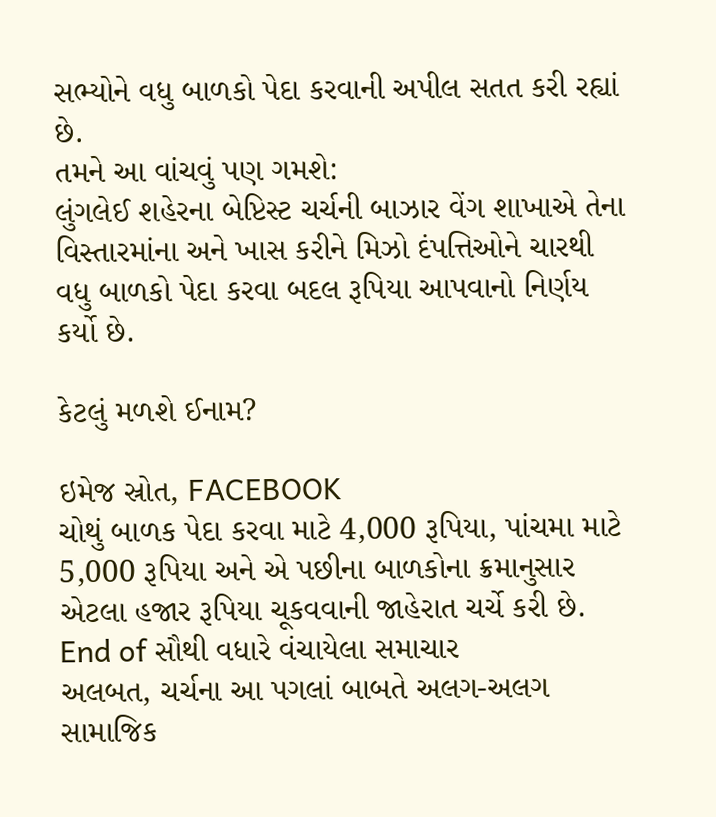સભ્યોને વધુ બાળકો પેદા કરવાની અપીલ સતત કરી રહ્યાં છે.
તમને આ વાંચવું પણ ગમશે:
લુંગલેઈ શહેરના બેપ્ટિસ્ટ ચર્ચની બાઝાર વેંગ શાખાએ તેના વિસ્તારમાંના અને ખાસ કરીને મિઝો દંપત્તિઓને ચારથી વધુ બાળકો પેદા કરવા બદલ રૂપિયા આપવાનો નિર્ણય કર્યો છે.

કેટલું મળશે ઈનામ?

ઇમેજ સ્રોત, FACEBOOK
ચોથું બાળક પેદા કરવા માટે 4,000 રૂપિયા, પાંચમા માટે 5,000 રૂપિયા અને એ પછીના બાળકોના ક્રમાનુસાર એટલા હજાર રૂપિયા ચૂકવવાની જાહેરાત ચર્ચે કરી છે.
End of સૌથી વધારે વંચાયેલા સમાચાર
અલબત, ચર્ચના આ પગલાં બાબતે અલગ-અલગ સામાજિક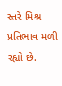સ્તરે મિશ્ર પ્રતિભાવ મળી રહ્યો છે.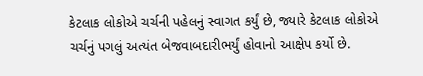કેટલાક લોકોએ ચર્ચની પહેલનું સ્વાગત કર્યું છે, જ્યારે કેટલાક લોકોએ ચર્ચનું પગલું અત્યંત બેજવાબદારીભર્યું હોવાનો આક્ષેપ કર્યો છે.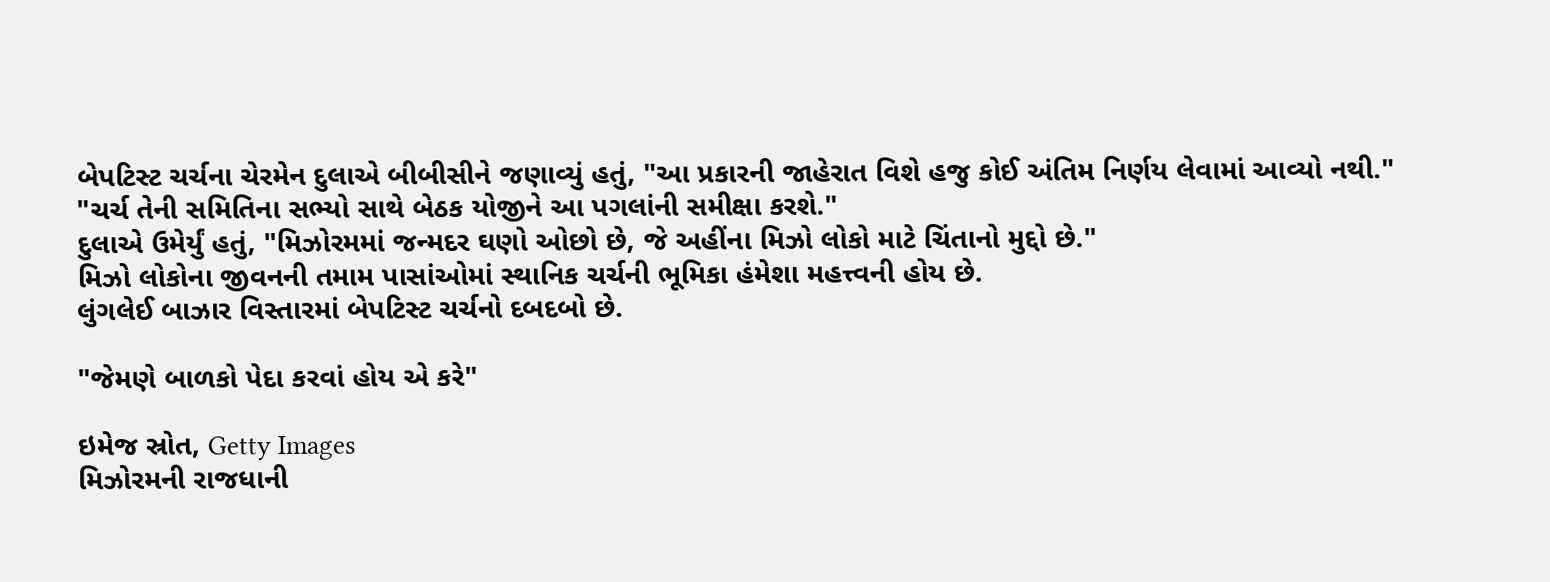બેપટિસ્ટ ચર્ચના ચેરમેન દુલાએ બીબીસીને જણાવ્યું હતું, "આ પ્રકારની જાહેરાત વિશે હજુ કોઈ અંતિમ નિર્ણય લેવામાં આવ્યો નથી."
"ચર્ચ તેની સમિતિના સભ્યો સાથે બેઠક યોજીને આ પગલાંની સમીક્ષા કરશે."
દુલાએ ઉમેર્યું હતું, "મિઝોરમમાં જન્મદર ઘણો ઓછો છે, જે અહીંના મિઝો લોકો માટે ચિંતાનો મુદ્દો છે."
મિઝો લોકોના જીવનની તમામ પાસાંઓમાં સ્થાનિક ચર્ચની ભૂમિકા હંમેશા મહત્ત્વની હોય છે.
લુંગલેઈ બાઝાર વિસ્તારમાં બેપટિસ્ટ ચર્ચનો દબદબો છે.

"જેમણે બાળકો પેદા કરવાં હોય એ કરે"

ઇમેજ સ્રોત, Getty Images
મિઝોરમની રાજધાની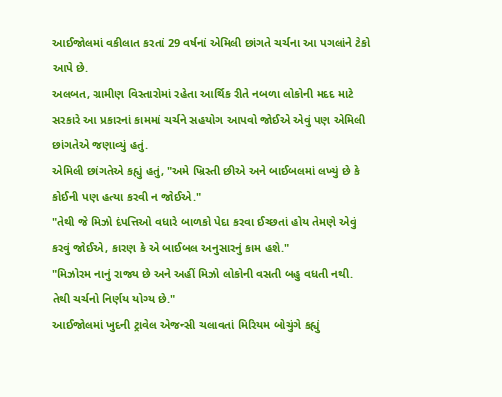આઈજોલમાં વકીલાત કરતાં 29 વર્ષનાં એમિલી છાંગતે ચર્ચના આ પગલાંને ટેકો આપે છે.
અલબત, ગ્રામીણ વિસ્તારોમાં રહેતા આર્થિક રીતે નબળા લોકોની મદદ માટે સરકારે આ પ્રકારનાં કામમાં ચર્ચને સહયોગ આપવો જોઈએ એવું પણ એમિલી છાંગતેએ જણાવ્યું હતું.
એમિલી છાંગતેએ કહ્યું હતું, "અમે ખ્રિસ્તી છીએ અને બાઈબલમાં લખ્યું છે કે કોઈની પણ હત્યા કરવી ન જોઈએ."
"તેથી જે મિઝો દંપત્તિઓ વધારે બાળકો પેદા કરવા ઈચ્છતાં હોય તેમણે એવું કરવું જોઈએ, કારણ કે એ બાઈબલ અનુસારનું કામ હશે."
"મિઝોરમ નાનું રાજ્ય છે અને અહીં મિઝો લોકોની વસતી બહુ વધતી નથી. તેથી ચર્ચનો નિર્ણય યોગ્ય છે."
આઈજોલમાં ખુદની ટ્રાવેલ એજન્સી ચલાવતાં મિરિયમ બોચુંગે કહ્યું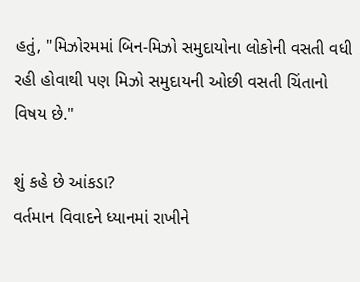હતું, "મિઝોરમમાં બિન-મિઝો સમુદાયોના લોકોની વસતી વધી રહી હોવાથી પણ મિઝો સમુદાયની ઓછી વસતી ચિંતાનો વિષય છે."

શું કહે છે આંકડા?
વર્તમાન વિવાદને ધ્યાનમાં રાખીને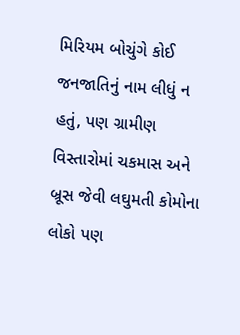મિરિયમ બોચુંગે કોઈ જનજાતિનું નામ લીધું ન હતું, પણ ગ્રામીણ વિસ્તારોમાં ચકમાસ અને બ્રૂસ જેવી લઘુમતી કોમોના લોકો પણ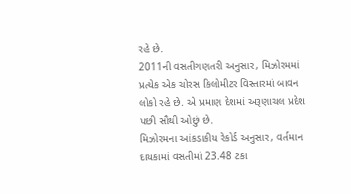રહે છે.
2011ની વસતીગણતરી અનુસાર, મિઝોરમમાં પ્રત્યેક એક ચોરસ કિલોમીટર વિસ્તારમાં બાવન લોકો રહે છે. એ પ્રમાણ દેશમાં અરૂણાચલ પ્રદેશ પછી સૌથી ઓછું છે.
મિઝોરમના આંકડાકીય રેકોર્ડ અનુસાર, વર્તમાન દાયકામાં વસતીમાં 23.48 ટકા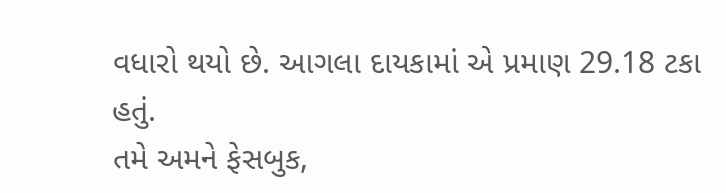વધારો થયો છે. આગલા દાયકામાં એ પ્રમાણ 29.18 ટકા હતું.
તમે અમને ફેસબુક,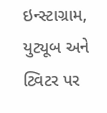ઇન્સ્ટાગ્રામ, યુટ્યૂબ અને ટ્વિટર પર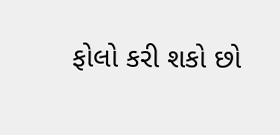ફોલો કરી શકો છો